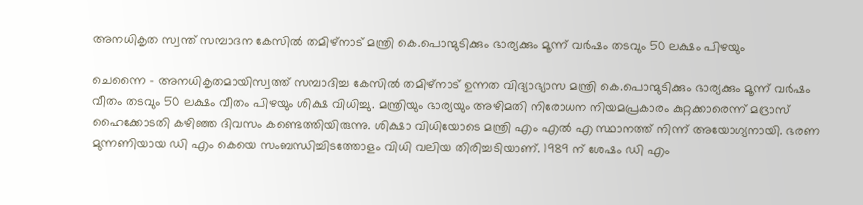അനധികൃത സ്വന്ത് സമ്പാദന കേസില്‍ തമിഴ്‌നാട് മന്ത്രി കെ.പൊന്മുടിക്കും ഭാര്യക്കും മൂന്ന് വര്‍ഷം തടവും 50 ലക്ഷം പിഴയും

ചെന്നൈ - അനധികൃതമായിസ്വത്ത് സമ്പാദിച്ച കേസില്‍ തമിഴ്‌നാട് ഉന്നത വിദ്യാഭ്യാസ മന്ത്രി കെ.പൊന്മുടിക്കും ഭാര്യക്കും മൂന്ന് വര്‍ഷം വീതം തടവും 50 ലക്ഷം വീതം പിഴയും ശിക്ഷ വിധിച്ചു. മന്ത്രിയും ഭാര്യയും അഴിമതി നിരോധന നിയമപ്രകാരം കുറ്റക്കാരെന്ന് മദ്രാസ് ഹൈക്കോടതി കഴിഞ്ഞ ദിവസം കണ്ടെത്തിയിരുന്നു. ശിക്ഷാ വിധിയോടെ മന്ത്രി എം എല്‍ എ സ്ഥാനത്ത് നിന്ന് അയോഗ്യനായി. ഭരണ മുന്നണിയായ ഡി എം കെയെ സംബന്ധിച്ചിടത്തോളം വിധി വലിയ തിരിച്ചടിയാണ്. 1989 ന് ശേഷം ഡി എം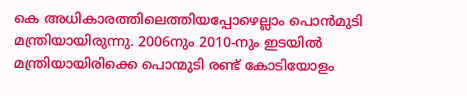കെ അധികാരത്തിലെത്തിയപ്പോഴെല്ലാം പൊന്‍മുടി മന്ത്രിയായിരുന്നു. 2006നും 2010-നും ഇടയില്‍ മന്ത്രിയായിരിക്കെ പൊന്മുടി രണ്ട് കോടിയോളം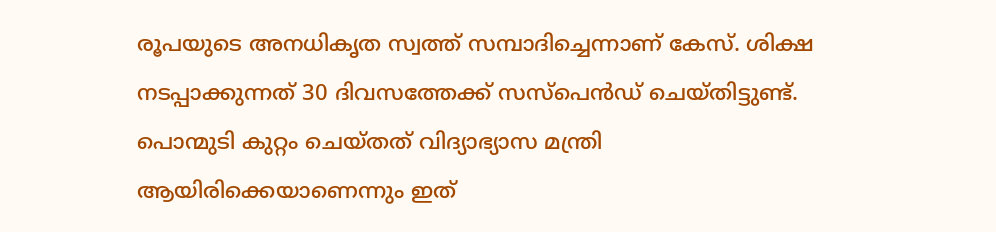രൂപയുടെ അനധികൃത സ്വത്ത് സമ്പാദിച്ചെന്നാണ് കേസ്. ശിക്ഷ നടപ്പാക്കുന്നത് 30 ദിവസത്തേക്ക് സസ്‌പെന്‍ഡ് ചെയ്തിട്ടുണ്ട്. പൊന്മുടി കുറ്റം ചെയ്തത് വിദ്യാഭ്യാസ മന്ത്രി ആയിരിക്കെയാണെന്നും ഇത്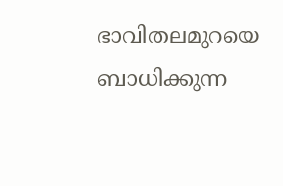ഭാവിതലമുറയെ ബാധിക്കുന്ന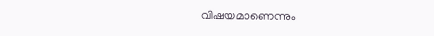വിഷയമാണെന്നും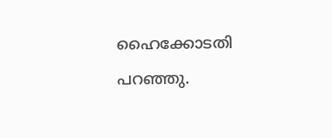ഹൈക്കോടതി പറഞ്ഞു.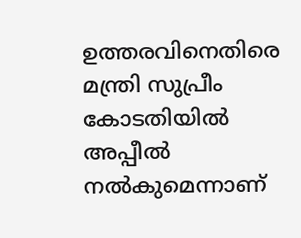ഉത്തരവിനെതിരെ  മന്ത്രി സുപ്രീം കോടതിയില്‍ അപ്പീല്‍ നല്‍കുമെന്നാണ്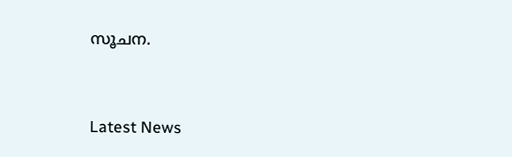സൂചന.



Latest News